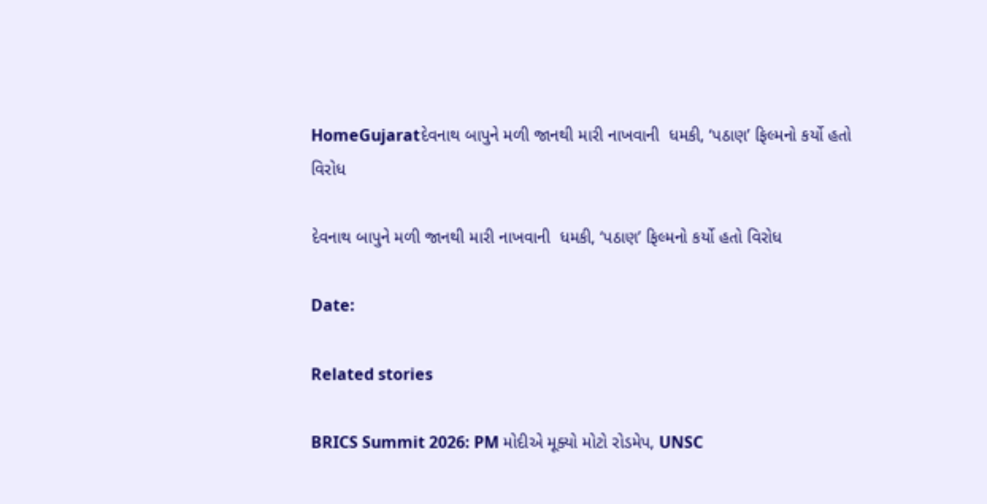HomeGujaratદેવનાથ બાપુને મળી જાનથી મારી નાખવાની  ધમકી, ‘પઠાણ’ ફિલ્મનો કર્યો હતો વિરોધ

દેવનાથ બાપુને મળી જાનથી મારી નાખવાની  ધમકી, ‘પઠાણ’ ફિલ્મનો કર્યો હતો વિરોધ

Date:

Related stories

BRICS Summit 2026: PM મોદીએ મૂક્યો મોટો રોડમેપ, UNSC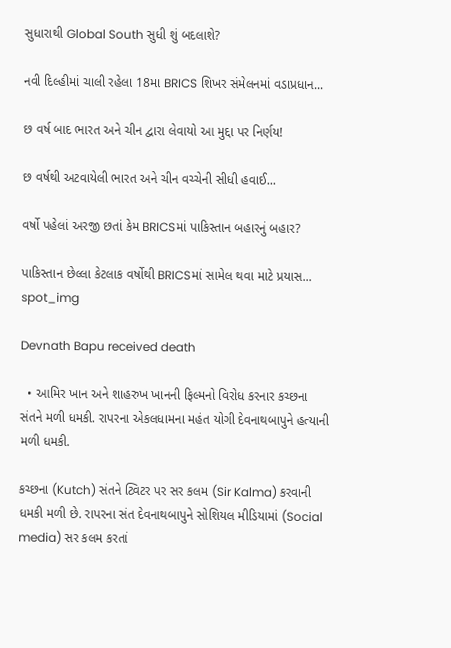સુધારાથી Global South સુધી શું બદલાશે?

નવી દિલ્હીમાં ચાલી રહેલા 18મા BRICS શિખર સંમેલનમાં વડાપ્રધાન...

છ વર્ષ બાદ ભારત અને ચીન દ્વારા લેવાયો આ મુદ્દા પર નિર્ણય!

છ વર્ષથી અટવાયેલી ભારત અને ચીન વચ્ચેની સીધી હવાઈ...

વર્ષો પહેલાં અરજી છતાં કેમ BRICSમાં પાકિસ્તાન બહારનું બહાર?

પાકિસ્તાન છેલ્લા કેટલાક વર્ષોથી BRICSમાં સામેલ થવા માટે પ્રયાસ...
spot_img

Devnath Bapu received death

  • આમિર ખાન અને શાહરુખ ખાનની ફિલ્મનો વિરોધ કરનાર કચ્છના સંતને મળી ધમકી. રાપરના એકલધામના મહંત યોગી દેવનાથબાપુને હત્યાની મળી ધમકી.

કચ્છના (Kutch) સંતને ટ્વિટર પર સર કલમ (Sir Kalma) કરવાની ધમકી મળી છે. રાપરના સંત દેવનાથબાપુને સોશિયલ મીડિયામાં (Social media) સર કલમ કરતાં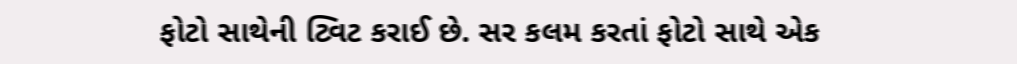ફોટો સાથેની ટ્વિટ કરાઈ છે. સર કલમ કરતાં ફોટો સાથે એક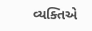વ્યક્તિએ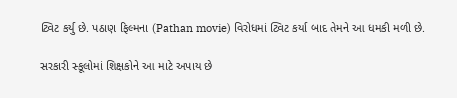ટ્વિટ કર્યુ છે. પઠાણ ફિલ્મના (Pathan movie) વિરોધમાં ટ્વિટ કર્યા બાદ તેમને આ ધમકી મળી છે.

સરકારી સ્કૂલોમાં શિક્ષકોને આ માટે અપાય છે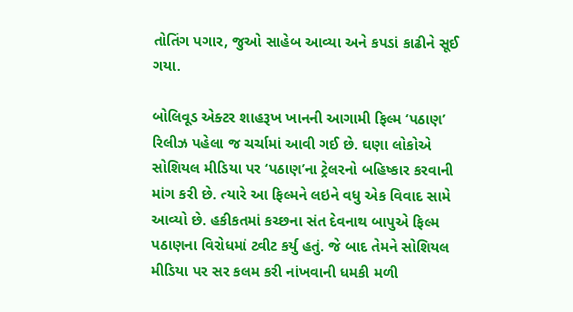તોતિંગ પગાર, જુઓ સાહેબ આવ્યા અને કપડાં કાઢીને સૂઈ ગયા.

બોલિવૂડ એક્ટર શાહરૂખ ખાનની આગામી ફિલ્મ ‘પઠાણ’ રિલીઝ પહેલા જ ચર્ચામાં આવી ગઈ છે. ઘણા લોકોએ સોશિયલ મીડિયા પર ‘પઠાણ’ના ટ્રેલરનો બહિષ્કાર કરવાની માંગ કરી છે. ત્યારે આ ફિલ્મને લઇને વધુ એક વિવાદ સામે આવ્યો છે. હકીકતમાં કચ્છના સંત દેવનાથ બાપુએ ફિલ્મ પઠાણના વિરોધમાં ટ્વીટ કર્યુ હતું. જે બાદ તેમને સોશિયલ મીડિયા પર સર કલમ કરી નાંખવાની ધમકી મળી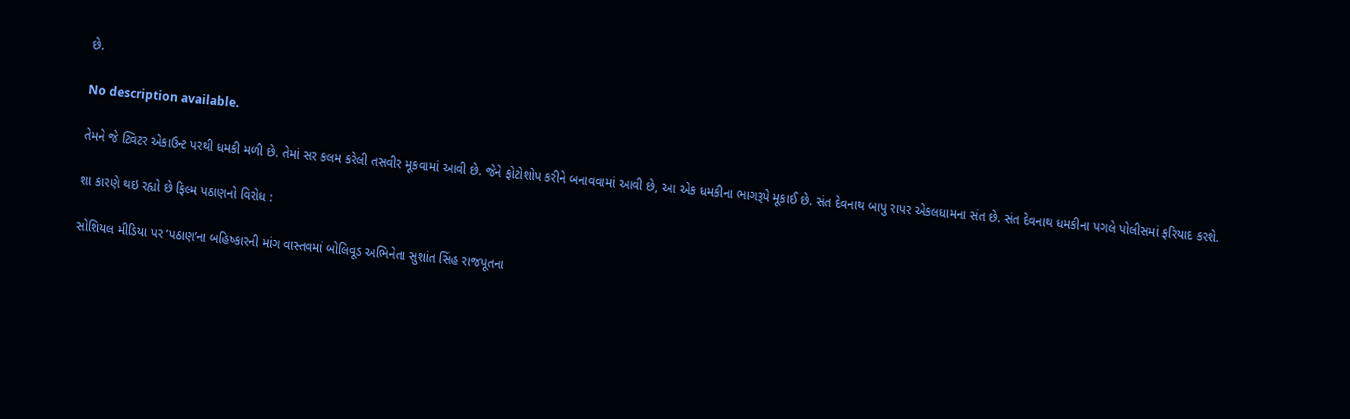છે.

No description available.

તેમને જે ટ્વિટર એકાઉન્ટ પરથી ધમકી મળી છે. તેમાં સર કલમ કરેલી તસવીર મૂકવામાં આવી છે. જેને ફોટોશોપ કરીને બનાવવામાં આવી છે, આ એક ધમકીના ભાગરૂપે મૂકાઈ છે. સંત દેવનાથ બાપુ રાપર એકલધામના સંત છે. સંત દેવનાથ ધમકીના પગલે પોલીસમાં ફરિયાદ કરશે.

શા કારણે થઇ રહ્યો છે ફિલ્મ પઠાણનો વિરોધ :

સોશિયલ મીડિયા પર ‘પઠાણ’ના બહિષ્કારની માંગ વાસ્તવમાં બોલિવૂડ અભિનેતા સુશાંત સિંહ રાજપૂતના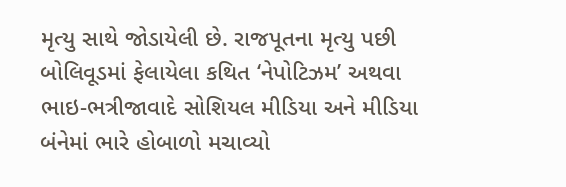મૃત્યુ સાથે જોડાયેલી છે. રાજપૂતના મૃત્યુ પછી બોલિવૂડમાં ફેલાયેલા કથિત ‘નેપોટિઝમ’ અથવા ભાઇ-ભત્રીજાવાદે સોશિયલ મીડિયા અને મીડિયા બંનેમાં ભારે હોબાળો મચાવ્યો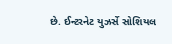છે. ઈન્ટરનેટ યુઝર્સે સોશિયલ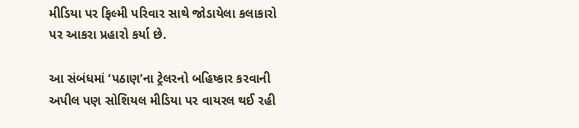મીડિયા પર ફિલ્મી પરિવાર સાથે જોડાયેલા કલાકારો પર આકરા પ્રહારો કર્યા છે.

આ સંબંધમાં ‘પઠાણ’ના ટ્રેલરનો બહિષ્કાર કરવાની અપીલ પણ સોશિયલ મીડિયા પર વાયરલ થઈ રહી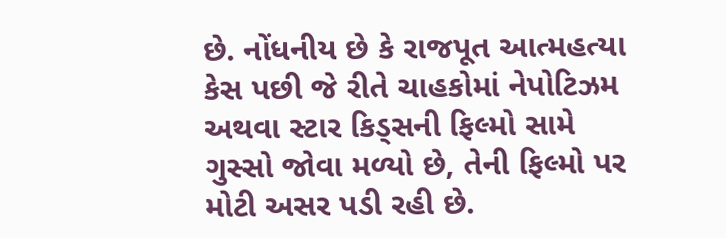છે. નોંધનીય છે કે રાજપૂત આત્મહત્યા કેસ પછી જે રીતે ચાહકોમાં નેપોટિઝમ અથવા સ્ટાર કિડ્સની ફિલ્મો સામે ગુસ્સો જોવા મળ્યો છે, તેની ફિલ્મો પર મોટી અસર પડી રહી છે.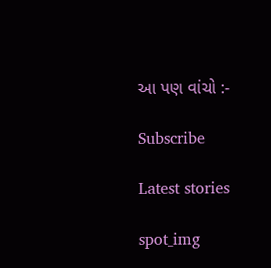આ પણ વાંચો :-

Subscribe

Latest stories

spot_img